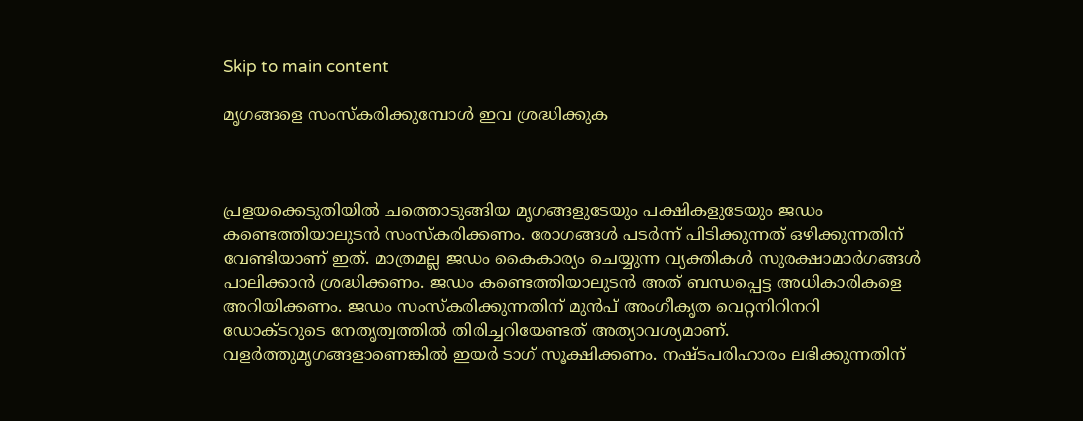Skip to main content

മൃഗങ്ങളെ സംസ്‌കരിക്കുമ്പോള്‍ ഇവ ശ്രദ്ധിക്കുക



പ്രളയക്കെടുതിയില്‍ ചത്തൊടുങ്ങിയ മൃഗങ്ങളുടേയും പക്ഷികളുടേയും ജഡം കണ്ടെത്തിയാലുടന്‍ സംസ്‌കരിക്കണം. രോഗങ്ങള്‍ പടര്‍ന്ന് പിടിക്കുന്നത് ഒഴിക്കുന്നതിന് വേണ്ടിയാണ് ഇത്. മാത്രമല്ല ജഡം കൈകാര്യം ചെയ്യുന്ന വ്യക്തികള്‍ സുരക്ഷാമാര്‍ഗങ്ങള്‍ പാലിക്കാന്‍ ശ്രദ്ധിക്കണം. ജഡം കണ്ടെത്തിയാലുടന്‍ അത് ബന്ധപ്പെട്ട അധികാരികളെ അറിയിക്കണം. ജഡം സംസ്‌കരിക്കുന്നതിന് മുന്‍പ് അംഗീകൃത വെറ്റനിറിനറി ഡോക്ടറുടെ നേതൃത്വത്തില്‍ തിരിച്ചറിയേണ്ടത് അത്യാവശ്യമാണ്. വളര്‍ത്തുമൃഗങ്ങളാണെങ്കില്‍ ഇയര്‍ ടാഗ് സൂക്ഷിക്കണം. നഷ്ടപരിഹാരം ലഭിക്കുന്നതിന്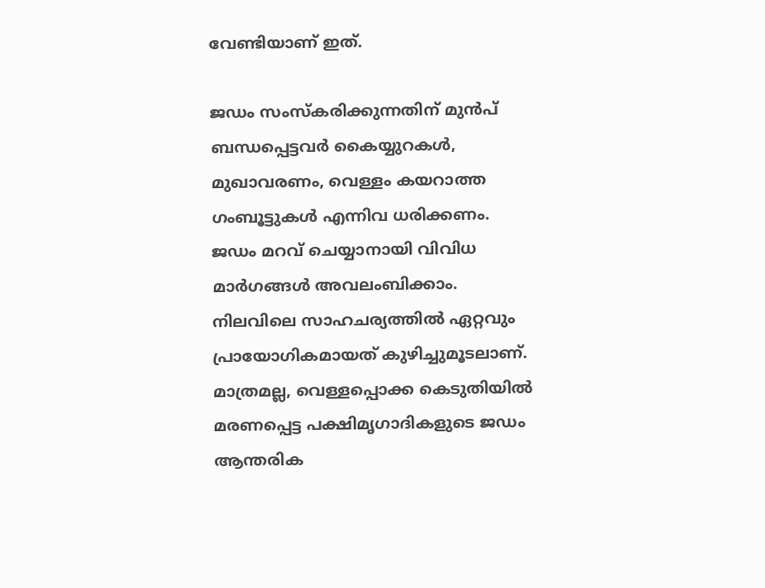വേണ്ടിയാണ് ഇത്.

ജഡം സംസ്‌കരിക്കുന്നതിന് മുന്‍പ് ബന്ധപ്പെട്ടവര്‍ കൈയ്യുറകള്‍, മുഖാവരണം, വെള്ളം കയറാത്ത ഗംബൂട്ടുകള്‍ എന്നിവ ധരിക്കണം. ജഡം മറവ് ചെയ്യാനായി വിവിധ മാര്‍ഗങ്ങള്‍ അവലംബിക്കാം. നിലവിലെ സാഹചര്യത്തില്‍ ഏറ്റവും പ്രായോഗികമായത് കുഴിച്ചുമൂടലാണ്. മാത്രമല്ല, വെള്ളപ്പൊക്ക കെടുതിയില്‍ മരണപ്പെട്ട പക്ഷിമൃഗാദികളുടെ ജഡം ആന്തരിക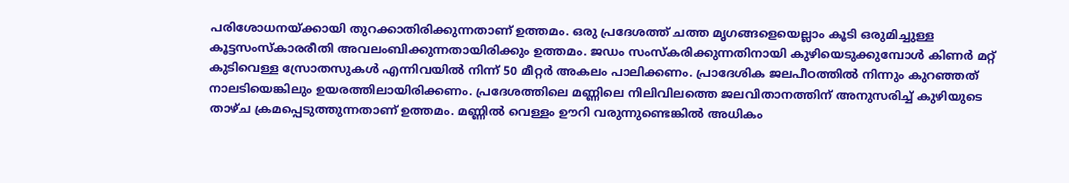പരിശോധനയ്ക്കായി തുറക്കാതിരിക്കുന്നതാണ് ഉത്തമം. ഒരു പ്രദേശത്ത് ചത്ത മൃഗങ്ങളെയെല്ലാം കൂടി ഒരുമിച്ചുള്ള കൂട്ടസംസ്‌കാരരീതി അവലംബിക്കുന്നതായിരിക്കും ഉത്തമം. ജഡം സംസ്‌കരിക്കുന്നതിനായി കുഴിയെടുക്കുമ്പോള്‍ കിണര്‍ മറ്റ് കുടിവെള്ള സ്രോതസുകള്‍ എന്നിവയില്‍ നിന്ന് 50 മീറ്റര്‍ അകലം പാലിക്കണം. പ്രാദേശിക ജലപീഠത്തില്‍ നിന്നും കുറഞ്ഞത് നാലടിയെങ്കിലും ഉയരത്തിലായിരിക്കണം. പ്രദേശത്തിലെ മണ്ണിലെ നിലിവിലത്തെ ജലവിതാനത്തിന് അനുസരിച്ച് കുഴിയുടെ താഴ്ച ക്രമപ്പെടുത്തുന്നതാണ് ഉത്തമം. മണ്ണില്‍ വെള്ളം ഊറി വരുന്നുണ്ടെങ്കില്‍ അധികം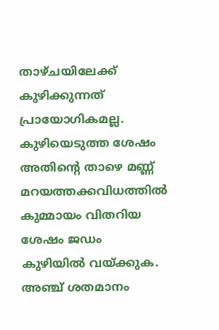താഴ്ചയിലേക്ക് കുഴിക്കുന്നത് പ്രായോഗികമല്ല. കുഴിയെടുത്ത ശേഷം അതിന്റെ താഴെ മണ്ണ് മറയത്തക്കവിധത്തില്‍ കുമ്മായം വിതറിയ ശേഷം ജഡം കുഴിയില്‍ വയ്ക്കുക. അഞ്ച് ശതമാനം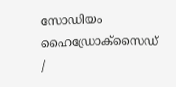സോഡിയം ഹൈഡ്രോക്‌സൈഡ് /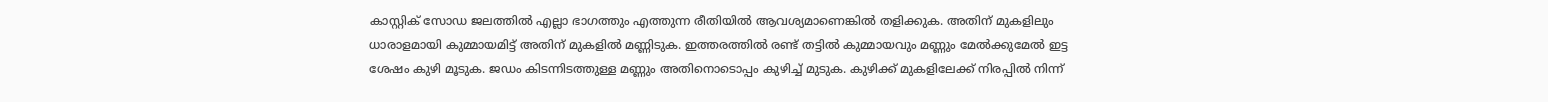കാസ്റ്റിക് സോഡ ജലത്തില്‍ എല്ലാ ഭാഗത്തും എത്തുന്ന രീതിയില്‍ ആവശ്യമാണെങ്കില്‍ തളിക്കുക. അതിന് മുകളിലും ധാരാളമായി കുമ്മായമിട്ട് അതിന് മുകളില്‍ മണ്ണിടുക. ഇത്തരത്തില്‍ രണ്ട് തട്ടില്‍ കുമ്മായവും മണ്ണും മേല്‍ക്കുമേല്‍ ഇട്ട ശേഷം കുഴി മൂടുക. ജഡം കിടന്നിടത്തുള്ള മണ്ണും അതിനൊടൊപ്പം കുഴിച്ച് മുടുക. കുഴിക്ക് മുകളിലേക്ക് നിരപ്പില്‍ നിന്ന്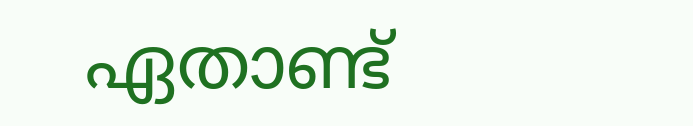ഏതാണ്ട്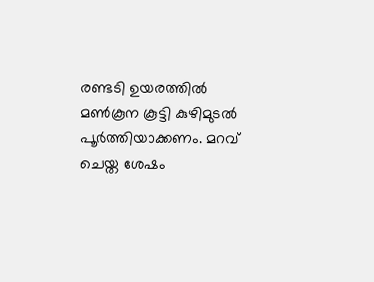രണ്ടടി ഉയരത്തില്‍ മണ്‍കൂന കൂട്ടി കുഴിമുടല്‍ പൂര്‍ത്തിയാക്കണം. മറവ് ചെയ്ത ശേഷം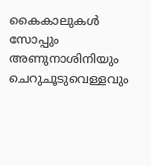കൈകാലുകള്‍ സോപ്പും അണുനാശിനിയും ചെറുചൂടുവെള്ളവും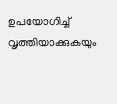ഉപയോഗിച്ച് വൃത്തിയാക്കുകയും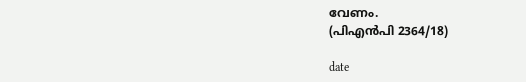വേണം.                                             (പിഎന്‍പി 2364/18)

date